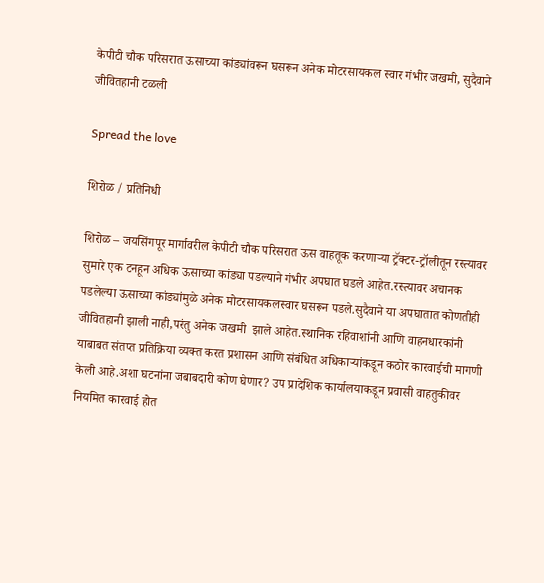केपीटी चौक परिसरात ऊसाच्या कांड्यांवरून घसरून अनेक मोटरसायकल स्वार गंभीर जखमी, सुदैवाने जीवितहानी टळली

Spread the love

शिरोळ / प्रतिनिधी

शिरोळ – जयसिंगपूर मार्गावरील केपीटी चौक परिसरात ऊस वाहतूक करणाऱ्या ट्रॅक्टर-ट्रॉलीतून रस्त्यावर सुमारे एक टनहून अधिक ऊसाच्या कांड्या पडल्याने गंभीर अपघात घडले आहेत.रस्त्यावर अचानक पडलेल्या ऊसाच्या कांड्यांमुळे अनेक मोटरसायकलस्वार घसरून पडले.सुदैवाने या अपघातात कोणतीही जीवितहानी झाली नाही,परंतु अनेक जखमी  झाले आहेत.स्थानिक रहिवाशांनी आणि वाहनधारकांनी याबाबत संतप्त प्रतिक्रिया व्यक्त करत प्रशासन आणि संबंधित अधिकाऱ्यांकडून कठोर कारवाईची मागणी केली आहे.अशा घटनांना जबाबदारी कोण घेणार? उप प्रादेशिक कार्यालयाकडून प्रवासी वाहतुकीवर नियमित कारवाई होत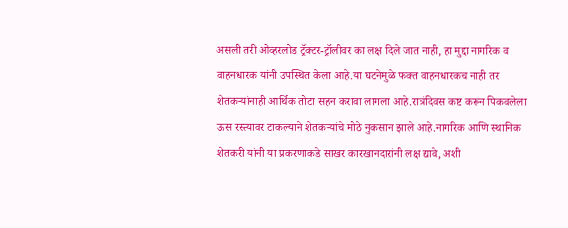असली तरी ओव्हरलोड ट्रॅक्टर-ट्रॉलीवर का लक्ष दिले जात नाही, हा मुद्दा नागरिक व वाहनधारक यांनी उपस्थित केला आहे.या घटनेमुळे फक्त वाहनधारकच नाही तर शेतकऱ्यांनाही आर्थिक तोटा सहन करावा लागला आहे.रात्रंदिवस कष्ट करून पिकवलेला ऊस रस्त्यावर टाकल्याने शेतकऱ्यांचे मोठे नुकसान झाले आहे.नागरिक आणि स्थानिक शेतकरी यांनी या प्रकरणाकडे साखर कारखानदारांनी लक्ष द्यावे, अशी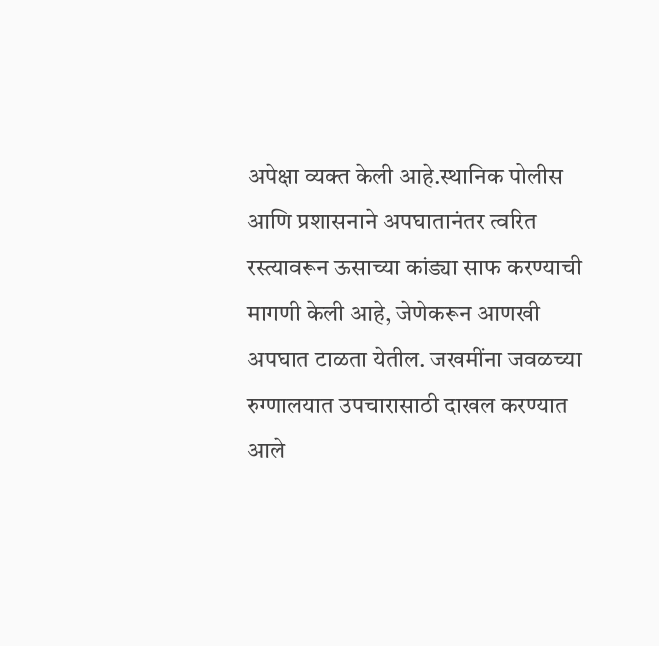अपेक्षा व्यक्त केली आहे.स्थानिक पोलीस आणि प्रशासनाने अपघातानंतर त्वरित रस्त्यावरून ऊसाच्या कांड्या साफ करण्याची मागणी केली आहे, जेणेकरून आणखी अपघात टाळता येतील. जखमींना जवळच्या रुग्णालयात उपचारासाठी दाखल करण्यात आले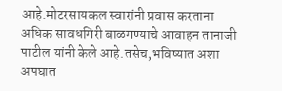आहे.मोटरसायकल स्वारांनी प्रवास करताना अधिक सावधगिरी बाळगण्याचे आवाहन तानाजी पाटील यांनी केले आहे.तसेच,भविष्यात अशा अपघात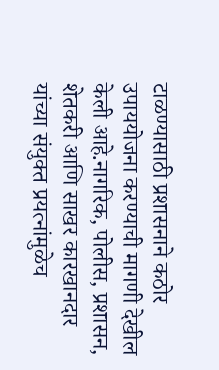टाळण्यासाठी प्रशासनाने कठोर उपाययोजना करण्याची मागणी देखील केली आहे.नागरिक, पोलीस, प्रशासन, शेतकरी आणि साखर कारखानदार यांच्या संयुक्त प्रयत्नांमुळेच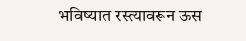भविष्यात रस्त्यावरून ऊस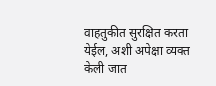वाहतुकीत सुरक्षित करता येईल, अशी अपेक्षा व्यक्त केली जात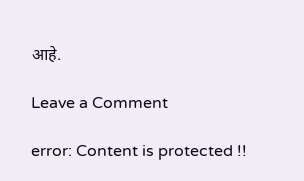आहे.

Leave a Comment

error: Content is protected !!